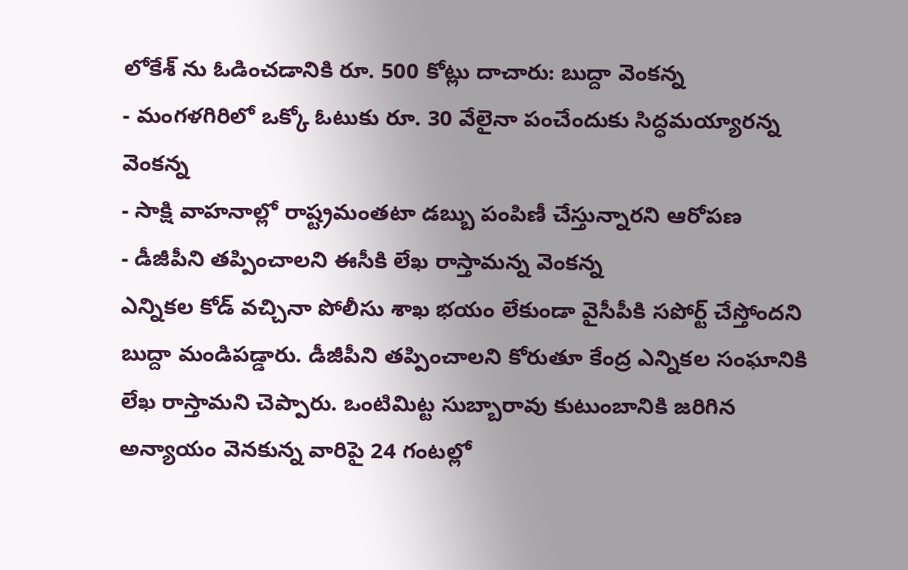లోకేశ్ ను ఓడించడానికి రూ. 500 కోట్లు దాచారు: బుద్దా వెంకన్న
- మంగళగిరిలో ఒక్కో ఓటుకు రూ. 30 వేలైనా పంచేందుకు సిద్ధమయ్యారన్న వెంకన్న
- సాక్షి వాహనాల్లో రాష్ట్రమంతటా డబ్బు పంపిణీ చేస్తున్నారని ఆరోపణ
- డీజీపీని తప్పించాలని ఈసీకి లేఖ రాస్తామన్న వెంకన్న
ఎన్నికల కోడ్ వచ్చినా పోలీసు శాఖ భయం లేకుండా వైసీపీకి సపోర్ట్ చేస్తోందని బుద్దా మండిపడ్డారు. డీజీపీని తప్పించాలని కోరుతూ కేంద్ర ఎన్నికల సంఘానికి లేఖ రాస్తామని చెప్పారు. ఒంటిమిట్ట సుబ్బారావు కుటుంబానికి జరిగిన అన్యాయం వెనకున్న వారిపై 24 గంటల్లో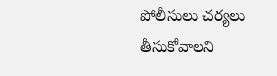పోలీసులు చర్యలు తీసుకోవాలని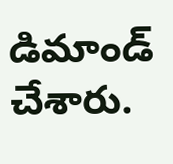డిమాండ్ చేశారు.